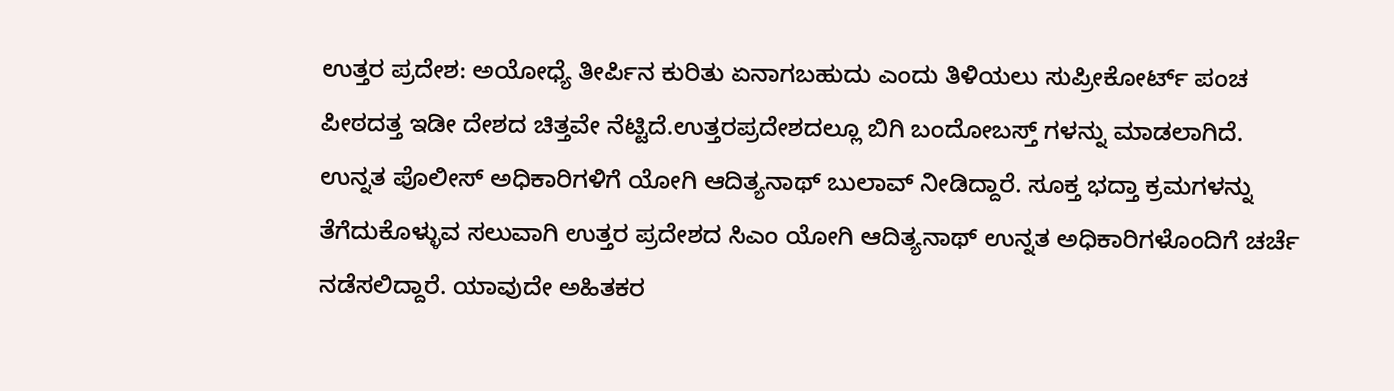ಉತ್ತರ ಪ್ರದೇಶ: ಅಯೋಧ್ಯೆ ತೀರ್ಪಿನ ಕುರಿತು ಏನಾಗಬಹುದು ಎಂದು ತಿಳಿಯಲು ಸುಪ್ರೀಕೋರ್ಟ್ ಪಂಚ ಪೀಠದತ್ತ ಇಡೀ ದೇಶದ ಚಿತ್ತವೇ ನೆಟ್ಟಿದೆ.ಉತ್ತರಪ್ರದೇಶದಲ್ಲೂ ಬಿಗಿ ಬಂದೋಬಸ್ತ್ ಗಳನ್ನು ಮಾಡಲಾಗಿದೆ. ಉನ್ನತ ಪೊಲೀಸ್ ಅಧಿಕಾರಿಗಳಿಗೆ ಯೋಗಿ ಆದಿತ್ಯನಾಥ್ ಬುಲಾವ್ ನೀಡಿದ್ದಾರೆ. ಸೂಕ್ತ ಭದ್ತಾ ಕ್ರಮಗಳನ್ನು ತೆಗೆದುಕೊಳ್ಳುವ ಸಲುವಾಗಿ ಉತ್ತರ ಪ್ರದೇಶದ ಸಿಎಂ ಯೋಗಿ ಆದಿತ್ಯನಾಥ್ ಉನ್ನತ ಅಧಿಕಾರಿಗಳೊಂದಿಗೆ ಚರ್ಚೆ ನಡೆಸಲಿದ್ದಾರೆ. ಯಾವುದೇ ಅಹಿತಕರ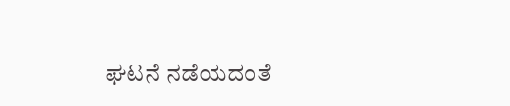ಘಟನೆ ನಡೆಯದಂತೆ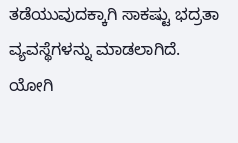ತಡೆಯುವುದಕ್ಕಾಗಿ ಸಾಕಷ್ಟು ಭದ್ರತಾ ವ್ಯವಸ್ಥೆಗಳನ್ನು ಮಾಡಲಾಗಿದೆ. ಯೋಗಿ